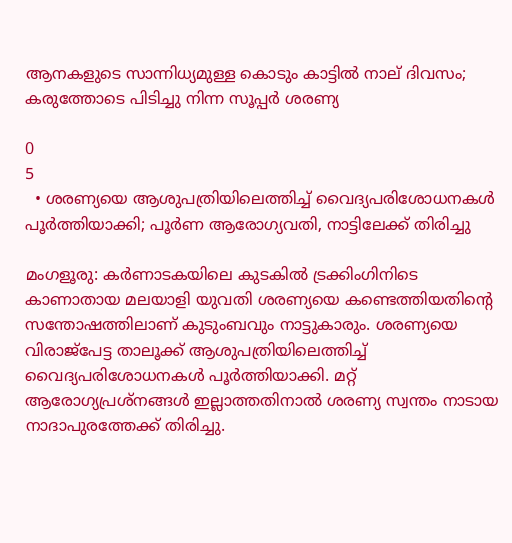ആനകളുടെ സാന്നിധ്യമുള്ള കൊടും കാട്ടില്‍ നാല് ദിവസം; കരുത്തോടെ പിടിച്ചു നിന്ന സൂപ്പര്‍ ശരണ്യ

0
5
  • ശരണ്യയെ ആശുപത്രിയിലെത്തിച്ച് വൈദ്യപരിശോധനകൾ പൂർത്തിയാക്കി; പൂര്‍ണ ആരോഗ്യവതി, നാട്ടിലേക്ക് തിരിച്ചു

മംഗളൂരു: കര്‍ണാടകയിലെ കുടകില്‍ ട്രക്കിംഗിനിടെ കാണാതായ മലയാളി യുവതി ശരണ്യയെ കണ്ടെത്തിയതിന്‍റെ സന്തോഷത്തിലാണ് കുടുംബവും നാട്ടുകാരും. ശരണ്യയെ വിരാജ്പേട്ട താലൂക്ക് ആശുപത്രിയിലെത്തിച്ച് വൈദ്യപരിശോധനകൾ പൂർത്തിയാക്കി. മറ്റ് ആരോഗ്യപ്രശ്നങ്ങള്‍ ഇല്ലാത്തതിനാല്‍ ശരണ്യ സ്വന്തം നാടായ നാദാപുരത്തേക്ക് തിരിച്ചു.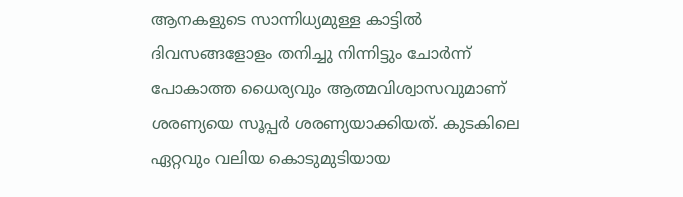ആനകളുടെ സാന്നിധ്യമുള്ള കാട്ടില്‍ ദിവസങ്ങളോളം തനിച്ചു നിന്നിട്ടും ചോര്‍ന്ന് പോകാത്ത ധൈര്യവും ആത്മവിശ്വാസവുമാണ് ശരണ്യയെ സൂപ്പര്‍ ശരണ്യയാക്കിയത്. കുടകിലെ ഏറ്റവും വലിയ കൊടുമുടിയായ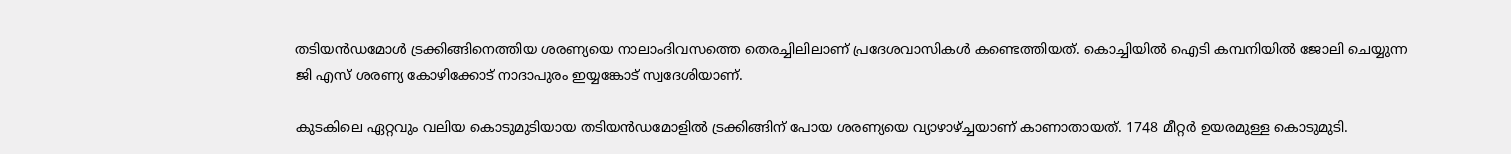തടിയന്‍ഡമോള്‍ ട്രക്കിങ്ങിനെത്തിയ ശരണ്യയെ നാലാംദിവസത്തെ തെരച്ചിലിലാണ് പ്രദേശവാസികള്‍ കണ്ടെത്തിയത്. കൊച്ചിയില്‍ ഐടി കമ്പനിയില്‍ ജോലി ചെയ്യുന്ന ജി എസ് ശരണ്യ കോഴിക്കോട് നാദാപുരം ഇയ്യങ്കോട് സ്വദേശിയാണ്.

കുടകിലെ ഏറ്റവും വലിയ കൊടുമുടിയായ തടിയന്‍ഡമോളില്‍ ട്രക്കിങ്ങിന് പോയ ശരണ്യയെ വ്യാഴാഴ്ച്ചയാണ് കാണാതായത്. 1748 മീറ്റർ ഉയരമുള്ള കൊടുമുടി.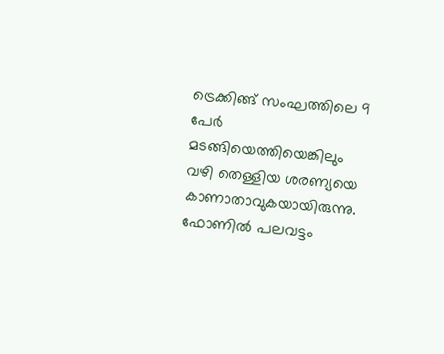ട്രെക്കിങ്ങ് സംഘത്തിലെ 9 പേര്‍ മടങ്ങിയെത്തിയെങ്കിലും വഴി തെള്ളിയ ശരണ്യയെ കാണാതാവുകയായിരുന്നു. ഫോണിൽ പലവട്ടം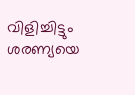വിളിച്ചിട്ടും ശരണ്യയെ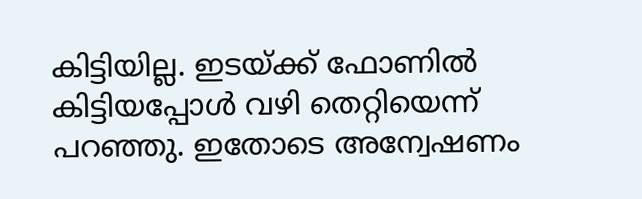കിട്ടിയില്ല. ഇടയ്ക്ക് ഫോണിൽ കിട്ടിയപ്പോൾ വഴി തെറ്റിയെന്ന് പറഞ്ഞു. ഇതോടെ അന്വേഷണം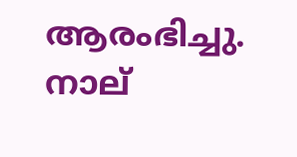ആരംഭിച്ചു. നാല്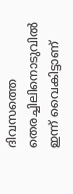ദിവസത്തെ തെരച്ചിലിനൊടുവില്‍ ഇന്ന് വൈകിട്ടാണ്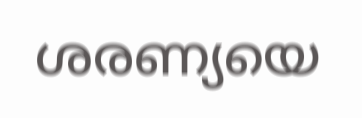ശരണ്യയെ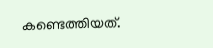കണ്ടെത്തിയത്.